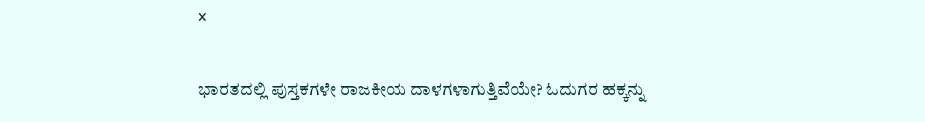x

ಭಾರತದಲ್ಲಿ ಪುಸ್ತಕಗಳೇ ರಾಜಕೀಯ ದಾಳಗಳಾಗುತ್ತಿವೆಯೇ? ಓದುಗರ ಹಕ್ಕನ್ನು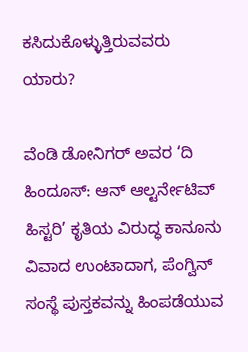ಕಸಿದುಕೊಳ್ಳುತ್ತಿರುವವರು ಯಾರು?

ವೆಂಡಿ ಡೋನಿಗರ್ ಅವರ ‘ದಿ ಹಿಂದೂಸ್: ಆನ್ ಆಲ್ಟರ್ನೇಟಿವ್ ಹಿಸ್ಟರಿ’ ಕೃತಿಯ ವಿರುದ್ಧ ಕಾನೂನು ವಿವಾದ ಉಂಟಾದಾಗ, ಪೆಂಗ್ವಿನ್ ಸಂಸ್ಥೆ ಪುಸ್ತಕವನ್ನು ಹಿಂಪಡೆಯುವ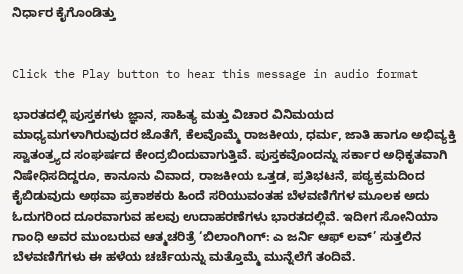ನಿರ್ಧಾರ ಕೈಗೊಂಡಿತ್ತು


Click the Play button to hear this message in audio format

ಭಾರತದಲ್ಲಿ ಪುಸ್ತಕಗಳು ಜ್ಞಾನ, ಸಾಹಿತ್ಯ ಮತ್ತು ವಿಚಾರ ವಿನಿಮಯದ ಮಾಧ್ಯಮಗಳಾಗಿರುವುದರ ಜೊತೆಗೆ, ಕೆಲವೊಮ್ಮೆ ರಾಜಕೀಯ, ಧರ್ಮ, ಜಾತಿ ಹಾಗೂ ಅಭಿವ್ಯಕ್ತಿ ಸ್ವಾತಂತ್ರ್ಯದ ಸಂಘರ್ಷದ ಕೇಂದ್ರಬಿಂದುವಾಗುತ್ತಿವೆ. ಪುಸ್ತಕವೊಂದನ್ನು ಸರ್ಕಾರ ಅಧಿಕೃತವಾಗಿ ನಿಷೇಧಿಸದಿದ್ದರೂ, ಕಾನೂನು ವಿವಾದ, ರಾಜಕೀಯ ಒತ್ತಡ, ಪ್ರತಿಭಟನೆ, ಪಠ್ಯಕ್ರಮದಿಂದ ಕೈಬಿಡುವುದು ಅಥವಾ ಪ್ರಕಾಶಕರು ಹಿಂದೆ ಸರಿಯುವಂತಹ ಬೆಳವಣಿಗೆಗಳ ಮೂಲಕ ಅದು ಓದುಗರಿಂದ ದೂರವಾಗುವ ಹಲವು ಉದಾಹರಣೆಗಳು ಭಾರತದಲ್ಲಿವೆ. ಇದೀಗ ಸೋನಿಯಾ ಗಾಂಧಿ ಅವರ ಮುಂಬರುವ ಆತ್ಮಚರಿತ್ರೆ ‘ಬಿಲಾಂಗಿಂಗ್: ಎ ಜರ್ನಿ ಆಫ್ ಲವ್’ ಸುತ್ತಲಿನ ಬೆಳವಣಿಗೆಗಳು ಈ ಹಳೆಯ ಚರ್ಚೆಯನ್ನು ಮತ್ತೊಮ್ಮೆ ಮುನ್ನೆಲೆಗೆ ತಂದಿವೆ.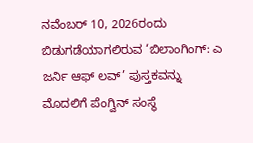ನವೆಂಬರ್ 10, 2026ರಂದು ಬಿಡುಗಡೆಯಾಗಲಿರುವ ‘ಬಿಲಾಂಗಿಂಗ್: ಎ ಜರ್ನಿ ಆಫ್ ಲವ್’ ಪುಸ್ತಕವನ್ನು ಮೊದಲಿಗೆ ಪೆಂಗ್ವಿನ್ ಸಂಸ್ಥೆ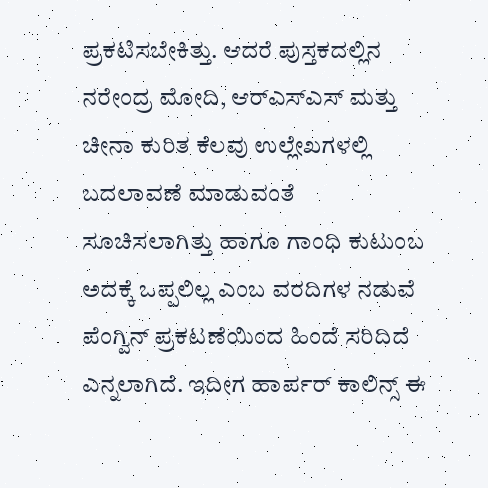ಪ್ರಕಟಿಸಬೇಕಿತ್ತು. ಆದರೆ ಪುಸ್ತಕದಲ್ಲಿನ ನರೇಂದ್ರ ಮೋದಿ, ಆರ್‌ಎಸ್‌ಎಸ್ ಮತ್ತು ಚೀನಾ ಕುರಿತ ಕೆಲವು ಉಲ್ಲೇಖಗಳಲ್ಲಿ ಬದಲಾವಣೆ ಮಾಡುವಂತೆ ಸೂಚಿಸಲಾಗಿತ್ತು ಹಾಗೂ ಗಾಂಧಿ ಕುಟುಂಬ ಅದಕ್ಕೆ ಒಪ್ಪಲಿಲ್ಲ ಎಂಬ ವರದಿಗಳ ನಡುವೆ ಪೆಂಗ್ವಿನ್ ಪ್ರಕಟಣೆಯಿಂದ ಹಿಂದೆ ಸರಿದಿದೆ ಎನ್ನಲಾಗಿದೆ. ಇದೀಗ ಹಾರ್ಪರ್ ಕಾಲಿನ್ಸ್ ಈ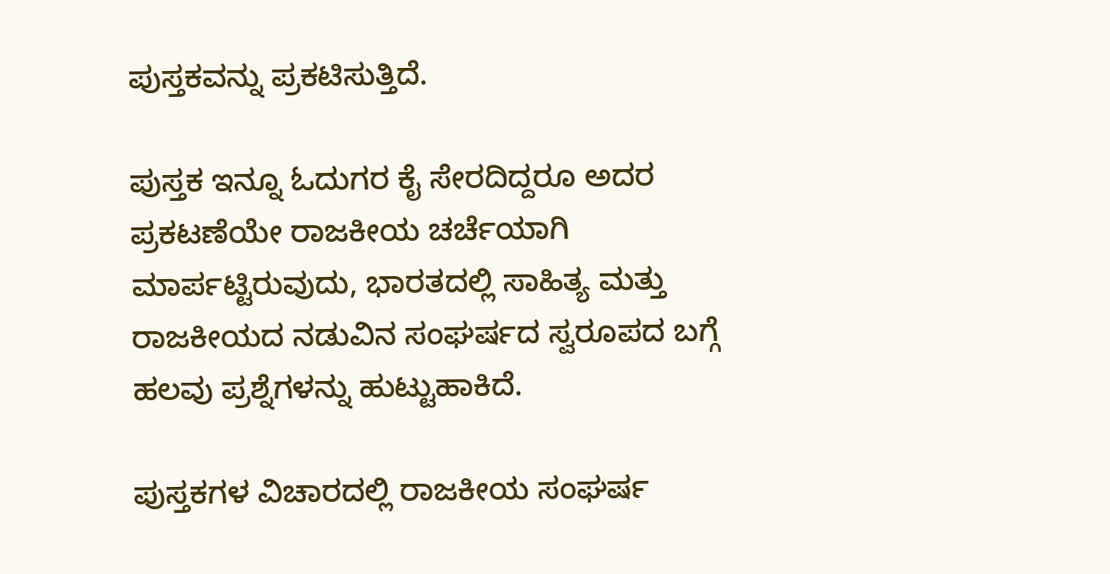ಪುಸ್ತಕವನ್ನು ಪ್ರಕಟಿಸುತ್ತಿದೆ.

ಪುಸ್ತಕ ಇನ್ನೂ ಓದುಗರ ಕೈ ಸೇರದಿದ್ದರೂ ಅದರ ಪ್ರಕಟಣೆಯೇ ರಾಜಕೀಯ ಚರ್ಚೆಯಾಗಿ ಮಾರ್ಪಟ್ಟಿರುವುದು, ಭಾರತದಲ್ಲಿ ಸಾಹಿತ್ಯ ಮತ್ತು ರಾಜಕೀಯದ ನಡುವಿನ ಸಂಘರ್ಷದ ಸ್ವರೂಪದ ಬಗ್ಗೆ ಹಲವು ಪ್ರಶ್ನೆಗಳನ್ನು ಹುಟ್ಟುಹಾಕಿದೆ.

ಪುಸ್ತಕಗಳ ವಿಚಾರದಲ್ಲಿ ರಾಜಕೀಯ ಸಂಘರ್ಷ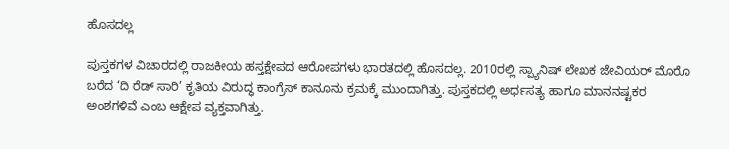ಹೊಸದಲ್ಲ

ಪುಸ್ತಕಗಳ ವಿಚಾರದಲ್ಲಿ ರಾಜಕೀಯ ಹಸ್ತಕ್ಷೇಪದ ಆರೋಪಗಳು ಭಾರತದಲ್ಲಿ ಹೊಸದಲ್ಲ. 2010ರಲ್ಲಿ ಸ್ಪ್ಯಾನಿಷ್ ಲೇಖಕ ಜೇವಿಯರ್ ಮೊರೊ ಬರೆದ ‘ದಿ ರೆಡ್ ಸಾರಿ’ ಕೃತಿಯ ವಿರುದ್ಧ ಕಾಂಗ್ರೆಸ್ ಕಾನೂನು ಕ್ರಮಕ್ಕೆ ಮುಂದಾಗಿತ್ತು. ಪುಸ್ತಕದಲ್ಲಿ ಅರ್ಧಸತ್ಯ ಹಾಗೂ ಮಾನನಷ್ಟಕರ ಅಂಶಗಳಿವೆ ಎಂಬ ಆಕ್ಷೇಪ ವ್ಯಕ್ತವಾಗಿತ್ತು.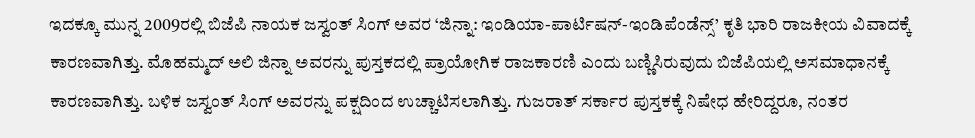ಇದಕ್ಕೂ ಮುನ್ನ 2009ರಲ್ಲಿ ಬಿಜೆಪಿ ನಾಯಕ ಜಸ್ವಂತ್ ಸಿಂಗ್ ಅವರ ‘ಜಿನ್ನಾ: ಇಂಡಿಯಾ-ಪಾರ್ಟಿಷನ್-ಇಂಡಿಪೆಂಡೆನ್ಸ್’ ಕೃತಿ ಭಾರಿ ರಾಜಕೀಯ ವಿವಾದಕ್ಕೆ ಕಾರಣವಾಗಿತ್ತು. ಮೊಹಮ್ಮದ್ ಅಲಿ ಜಿನ್ನಾ ಅವರನ್ನು ಪುಸ್ತಕದಲ್ಲಿ ಪ್ರಾಯೋಗಿಕ ರಾಜಕಾರಣಿ ಎಂದು ಬಣ್ಣಿಸಿರುವುದು ಬಿಜೆಪಿಯಲ್ಲಿ ಅಸಮಾಧಾನಕ್ಕೆ ಕಾರಣವಾಗಿತ್ತು. ಬಳಿಕ ಜಸ್ವಂತ್ ಸಿಂಗ್ ಅವರನ್ನು ಪಕ್ಷದಿಂದ ಉಚ್ಚಾಟಿಸಲಾಗಿತ್ತು. ಗುಜರಾತ್ ಸರ್ಕಾರ ಪುಸ್ತಕಕ್ಕೆ ನಿಷೇಧ ಹೇರಿದ್ದರೂ, ನಂತರ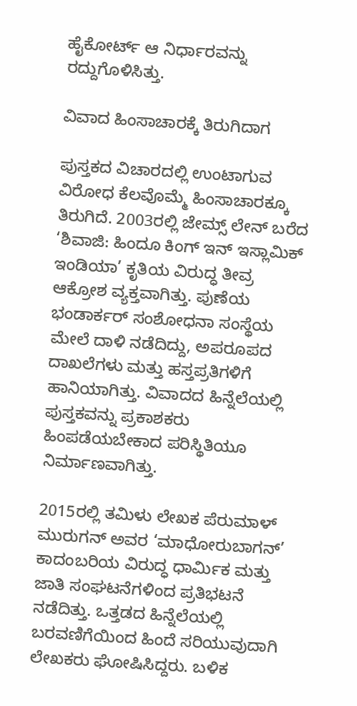ಹೈಕೋರ್ಟ್ ಆ ನಿರ್ಧಾರವನ್ನು ರದ್ದುಗೊಳಿಸಿತ್ತು.

ವಿವಾದ ಹಿಂಸಾಚಾರಕ್ಕೆ ತಿರುಗಿದಾಗ

ಪುಸ್ತಕದ ವಿಚಾರದಲ್ಲಿ ಉಂಟಾಗುವ ವಿರೋಧ ಕೆಲವೊಮ್ಮೆ ಹಿಂಸಾಚಾರಕ್ಕೂ ತಿರುಗಿದೆ. 2003ರಲ್ಲಿ ಜೇಮ್ಸ್ ಲೇನ್ ಬರೆದ ‘ಶಿವಾಜಿ: ಹಿಂದೂ ಕಿಂಗ್ ಇನ್ ಇಸ್ಲಾಮಿಕ್ ಇಂಡಿಯಾ’ ಕೃತಿಯ ವಿರುದ್ಧ ತೀವ್ರ ಆಕ್ರೋಶ ವ್ಯಕ್ತವಾಗಿತ್ತು. ಪುಣೆಯ ಭಂಡಾರ್ಕರ್ ಸಂಶೋಧನಾ ಸಂಸ್ಥೆಯ ಮೇಲೆ ದಾಳಿ ನಡೆದಿದ್ದು, ಅಪರೂಪದ ದಾಖಲೆಗಳು ಮತ್ತು ಹಸ್ತಪ್ರತಿಗಳಿಗೆ ಹಾನಿಯಾಗಿತ್ತು. ವಿವಾದದ ಹಿನ್ನೆಲೆಯಲ್ಲಿ ಪುಸ್ತಕವನ್ನು ಪ್ರಕಾಶಕರು ಹಿಂಪಡೆಯಬೇಕಾದ ಪರಿಸ್ಥಿತಿಯೂ ನಿರ್ಮಾಣವಾಗಿತ್ತು.

2015ರಲ್ಲಿ ತಮಿಳು ಲೇಖಕ ಪೆರುಮಾಳ್ ಮುರುಗನ್ ಅವರ ‘ಮಾಧೋರುಬಾಗನ್’ ಕಾದಂಬರಿಯ ವಿರುದ್ಧ ಧಾರ್ಮಿಕ ಮತ್ತು ಜಾತಿ ಸಂಘಟನೆಗಳಿಂದ ಪ್ರತಿಭಟನೆ ನಡೆದಿತ್ತು. ಒತ್ತಡದ ಹಿನ್ನೆಲೆಯಲ್ಲಿ ಬರವಣಿಗೆಯಿಂದ ಹಿಂದೆ ಸರಿಯುವುದಾಗಿ ಲೇಖಕರು ಘೋಷಿಸಿದ್ದರು. ಬಳಿಕ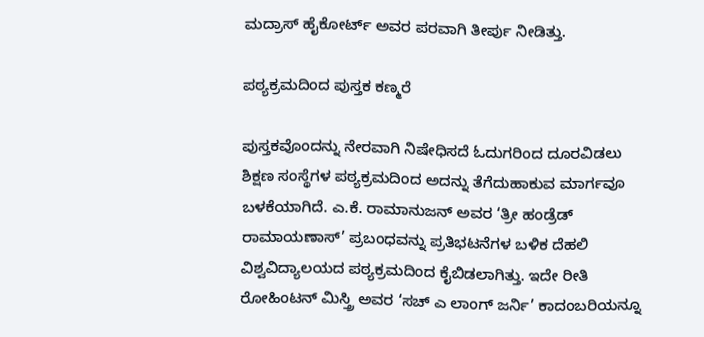ಮದ್ರಾಸ್ ಹೈಕೋರ್ಟ್ ಅವರ ಪರವಾಗಿ ತೀರ್ಪು ನೀಡಿತ್ತು.

ಪಠ್ಯಕ್ರಮದಿಂದ ಪುಸ್ತಕ ಕಣ್ಮರೆ

ಪುಸ್ತಕವೊಂದನ್ನು ನೇರವಾಗಿ ನಿಷೇಧಿಸದೆ ಓದುಗರಿಂದ ದೂರವಿಡಲು ಶಿಕ್ಷಣ ಸಂಸ್ಥೆಗಳ ಪಠ್ಯಕ್ರಮದಿಂದ ಅದನ್ನು ತೆಗೆದುಹಾಕುವ ಮಾರ್ಗವೂ ಬಳಕೆಯಾಗಿದೆ. ಎ.ಕೆ. ರಾಮಾನುಜನ್ ಅವರ ‘ತ್ರೀ ಹಂಡ್ರೆಡ್ ರಾಮಾಯಣಾಸ್’ ಪ್ರಬಂಧವನ್ನು ಪ್ರತಿಭಟನೆಗಳ ಬಳಿಕ ದೆಹಲಿ ವಿಶ್ವವಿದ್ಯಾಲಯದ ಪಠ್ಯಕ್ರಮದಿಂದ ಕೈಬಿಡಲಾಗಿತ್ತು. ಇದೇ ರೀತಿ ರೋಹಿಂಟನ್ ಮಿಸ್ತ್ರಿ ಅವರ ‘ಸಚ್ ಎ ಲಾಂಗ್ ಜರ್ನಿ’ ಕಾದಂಬರಿಯನ್ನೂ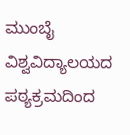ಮುಂಬೈ ವಿಶ್ವವಿದ್ಯಾಲಯದ ಪಠ್ಯಕ್ರಮದಿಂದ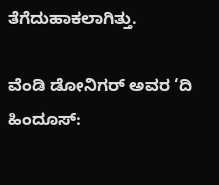ತೆಗೆದುಹಾಕಲಾಗಿತ್ತು.

ವೆಂಡಿ ಡೋನಿಗರ್ ಅವರ ‘ದಿ ಹಿಂದೂಸ್: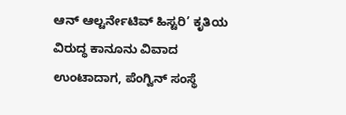ಆನ್ ಆಲ್ಟರ್ನೇಟಿವ್ ಹಿಸ್ಟರಿ’ ಕೃತಿಯ ವಿರುದ್ಧ ಕಾನೂನು ವಿವಾದ ಉಂಟಾದಾಗ, ಪೆಂಗ್ವಿನ್ ಸಂಸ್ಥೆ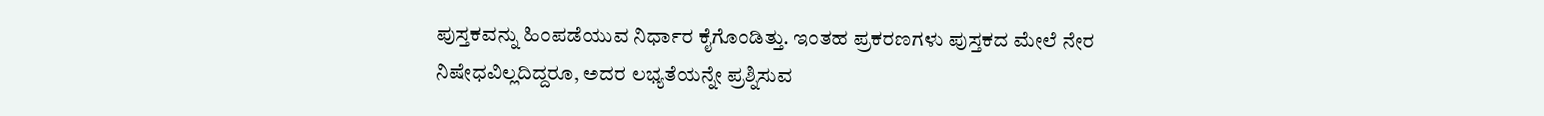ಪುಸ್ತಕವನ್ನು ಹಿಂಪಡೆಯುವ ನಿರ್ಧಾರ ಕೈಗೊಂಡಿತ್ತು. ಇಂತಹ ಪ್ರಕರಣಗಳು ಪುಸ್ತಕದ ಮೇಲೆ ನೇರ ನಿಷೇಧವಿಲ್ಲದಿದ್ದರೂ, ಅದರ ಲಭ್ಯತೆಯನ್ನೇ ಪ್ರಶ್ನಿಸುವ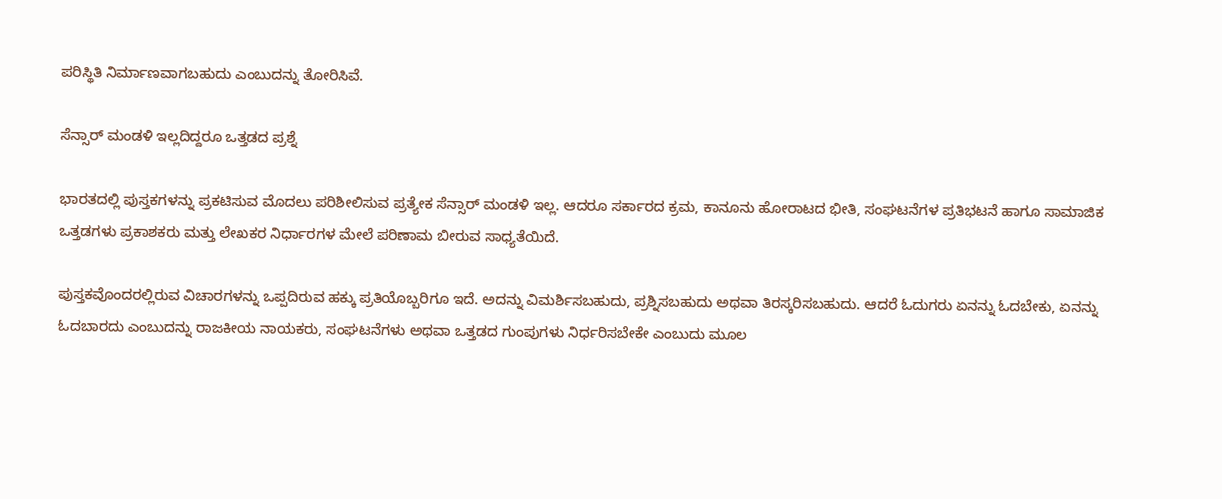ಪರಿಸ್ಥಿತಿ ನಿರ್ಮಾಣವಾಗಬಹುದು ಎಂಬುದನ್ನು ತೋರಿಸಿವೆ.

ಸೆನ್ಸಾರ್ ಮಂಡಳಿ ಇಲ್ಲದಿದ್ದರೂ ಒತ್ತಡದ ಪ್ರಶ್ನೆ

ಭಾರತದಲ್ಲಿ ಪುಸ್ತಕಗಳನ್ನು ಪ್ರಕಟಿಸುವ ಮೊದಲು ಪರಿಶೀಲಿಸುವ ಪ್ರತ್ಯೇಕ ಸೆನ್ಸಾರ್ ಮಂಡಳಿ ಇಲ್ಲ. ಆದರೂ ಸರ್ಕಾರದ ಕ್ರಮ, ಕಾನೂನು ಹೋರಾಟದ ಭೀತಿ, ಸಂಘಟನೆಗಳ ಪ್ರತಿಭಟನೆ ಹಾಗೂ ಸಾಮಾಜಿಕ ಒತ್ತಡಗಳು ಪ್ರಕಾಶಕರು ಮತ್ತು ಲೇಖಕರ ನಿರ್ಧಾರಗಳ ಮೇಲೆ ಪರಿಣಾಮ ಬೀರುವ ಸಾಧ್ಯತೆಯಿದೆ.

ಪುಸ್ತಕವೊಂದರಲ್ಲಿರುವ ವಿಚಾರಗಳನ್ನು ಒಪ್ಪದಿರುವ ಹಕ್ಕು ಪ್ರತಿಯೊಬ್ಬರಿಗೂ ಇದೆ. ಅದನ್ನು ವಿಮರ್ಶಿಸಬಹುದು, ಪ್ರಶ್ನಿಸಬಹುದು ಅಥವಾ ತಿರಸ್ಕರಿಸಬಹುದು. ಆದರೆ ಓದುಗರು ಏನನ್ನು ಓದಬೇಕು, ಏನನ್ನು ಓದಬಾರದು ಎಂಬುದನ್ನು ರಾಜಕೀಯ ನಾಯಕರು, ಸಂಘಟನೆಗಳು ಅಥವಾ ಒತ್ತಡದ ಗುಂಪುಗಳು ನಿರ್ಧರಿಸಬೇಕೇ ಎಂಬುದು ಮೂಲ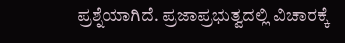ಪ್ರಶ್ನೆಯಾಗಿದೆ. ಪ್ರಜಾಪ್ರಭುತ್ವದಲ್ಲಿ ವಿಚಾರಕ್ಕೆ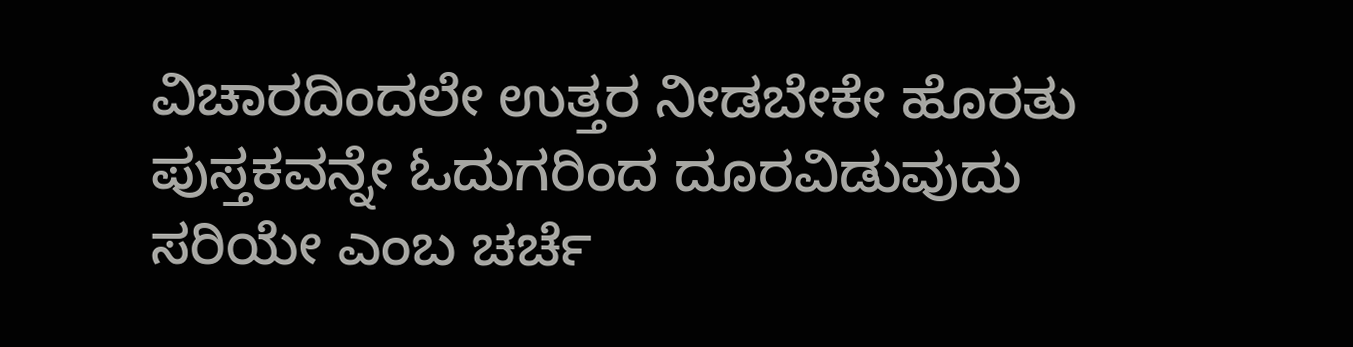ವಿಚಾರದಿಂದಲೇ ಉತ್ತರ ನೀಡಬೇಕೇ ಹೊರತು ಪುಸ್ತಕವನ್ನೇ ಓದುಗರಿಂದ ದೂರವಿಡುವುದು ಸರಿಯೇ ಎಂಬ ಚರ್ಚೆ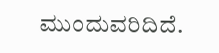ಮುಂದುವರಿದಿದೆ.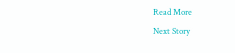Read More
Next Story